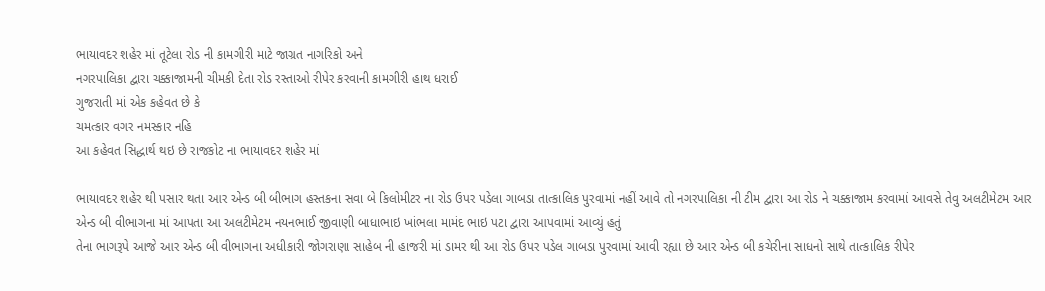ભાયાવદર શહેર માં તૂટેલા રોડ ની કામગીરી માટે જાગ્રત નાગરિકો અને
નગરપાલિકા દ્વારા ચક્કાજામની ચીમકી દેતા રોડ રસ્તાઓ રીપેર કરવાની કામગીરી હાથ ધરાઈ
ગુજરાતી માં એક કહેવત છે કે
ચમત્કાર વગર નમસ્કાર નહિ
આ કહેવત સિદ્ધાર્થ થઇ છે રાજકોટ ના ભાયાવદર શહેર માં

ભાયાવદર શહેર થી પસાર થતા આર એન્ડ બી બીભાગ હસ્તકના સવા બે કિલોમીટર ના રોડ ઉપર પડેલા ગાબડા તાત્કાલિક પુરવામાં નહીં આવે તો નગરપાલિકા ની ટીમ દ્વારા આ રોડ ને ચક્કાજામ કરવામાં આવસે તેવુ અલટીમેટમ આર એન્ડ બી વીભાગના માં આપતા આ અલટીમેટમ નયનભાઈ જીવાણી બાધાભાઇ ખાંભલા મામંદ ભાઇ પટા દ્વારા આપવામાં આવ્યું હતું
તેના ભાગરૂપે આજે આર એન્ડ બી વીભાગના અધીકારી જોગરાણા સાહેબ ની હાજરી માં ડામર થી આ રોડ ઉપર પડેલ ગાબડા પુરવામાં આવી રહ્યા છે આર એન્ડ બી કચેરીના સાધનો સાથે તાત્કાલિક રીપેર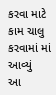કરવા માટે કામ ચાલુ કરવામાં માં આવ્યું
આ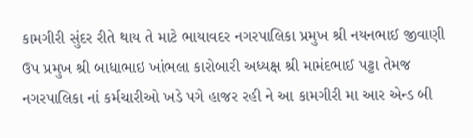કામગીરી સુંદર રીતે થાય તે માટે ભાયાવદર નગરપાલિકા પ્રમુખ શ્રી નયનભાઈ જીવાણી ઉપ પ્રમુખ શ્રી બાધાભાઇ ખાંભલા કારોબારી અધ્યક્ષ શ્રી મામંદભાઈ પટ્ટા તેમજ નગરપાલિકા નાં કર્મચારીઓ ખડે પગે હાજર રહી ને આ કામગીરી મા આર એન્ડ બી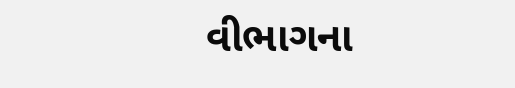વીભાગના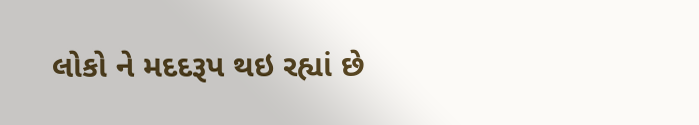લોકો ને મદદરૂપ થઇ રહ્યાં છે